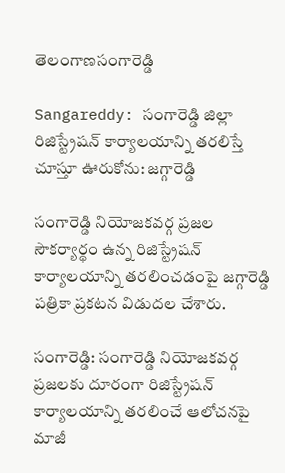తెలంగాణసంగారెడ్డి

Sangareddy: సంగారెడ్డి జిల్లా రిజిస్ట్రేషన్ కార్యాలయాన్ని తరలిస్తే చూస్తూ ఊరుకోను: జగ్గారెడ్డి

సంగారెడ్డి నియోజకవర్గ ప్రజల సౌకర్యార్థం ఉన్న రిజిస్ట్రేషన్ కార్యాలయాన్ని తరలించడంపై జగ్గారెడ్డి పత్రికా ప్రకటన విడుదల చేశారు.

సంగారెడ్డి: సంగారెడ్డి నియోజకవర్గ ప్రజలకు దూరంగా రిజిస్ట్రేషన్ కార్యాలయాన్ని తరలించే ఆలోచనపై మాజీ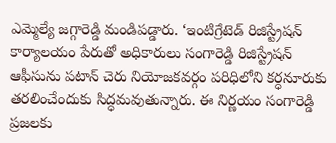ఎమ్మెల్యే జగ్గారెడ్డి మండిపడ్డారు. ‘ఇంటిగ్రేటెడ్ రిజిస్ట్రేషన్ కార్యాలయం పేరుతో అధికారులు సంగారెడ్డి రిజిస్ట్రేషన్ ఆఫీసును పటాన్ చెరు నియోజకవర్గం పరిధిలోని కర్ధనూరుకు తరలించేందుకు సిద్ధమవుతున్నారు. ఈ నిర్ణయం సంగారెడ్డి ప్రజలకు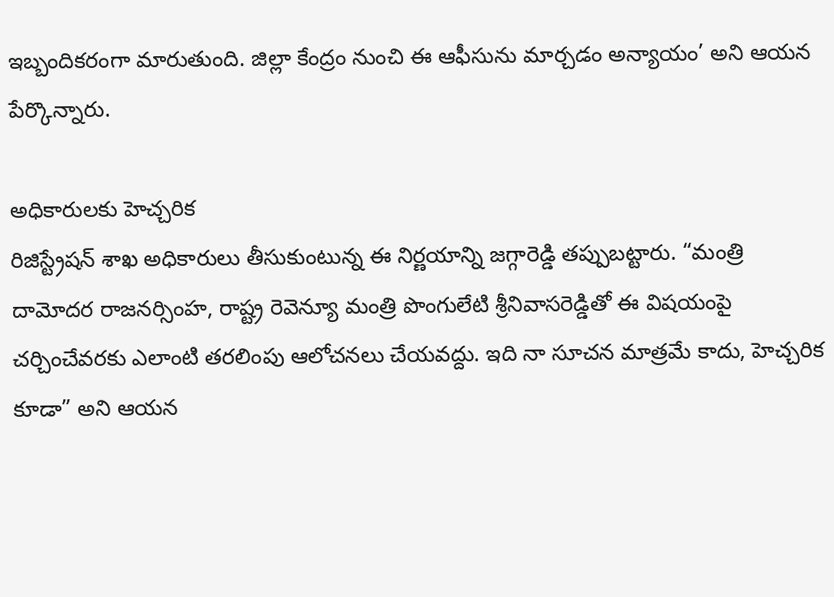ఇబ్బందికరంగా మారుతుంది. జిల్లా కేంద్రం నుంచి ఈ ఆఫీసును మార్చడం అన్యాయం’ అని ఆయన పేర్కొన్నారు.

అధికారులకు హెచ్చరిక
రిజిస్ట్రేషన్ శాఖ అధికారులు తీసుకుంటున్న ఈ నిర్ణయాన్ని జగ్గారెడ్డి తప్పుబట్టారు. “మంత్రి దామోదర రాజనర్సింహ, రాష్ట్ర రెవెన్యూ మంత్రి పొంగులేటి శ్రీనివాసరెడ్డితో ఈ విషయంపై చర్చించేవరకు ఎలాంటి తరలింపు ఆలోచనలు చేయవద్దు. ఇది నా సూచన మాత్రమే కాదు, హెచ్చరిక కూడా” అని ఆయన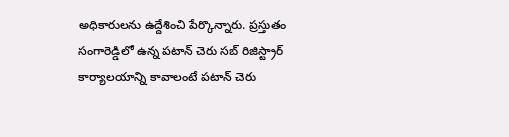అధికారులను ఉద్దేశించి పేర్కొన్నారు. ప్రస్తుతం సంగారెడ్డిలో ఉన్న పటాన్ చెరు సబ్ రిజిస్ట్రార్ కార్యాలయాన్ని కావాలంటే పటాన్ చెరు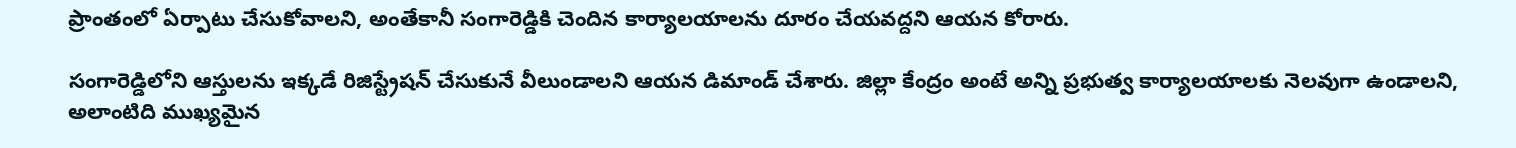ప్రాంతంలో ఏర్పాటు చేసుకోవాలని, అంతేకానీ సంగారెడ్డికి చెందిన కార్యాలయాలను దూరం చేయవద్దని ఆయన కోరారు.

సంగారెడ్డిలోని ఆస్తులను ఇక్కడే రిజిస్ట్రేషన్ చేసుకునే వీలుండాలని ఆయన డిమాండ్ చేశారు. జిల్లా కేంద్రం అంటే అన్ని ప్రభుత్వ కార్యాలయాలకు నెలవుగా ఉండాలని, అలాంటిది ముఖ్యమైన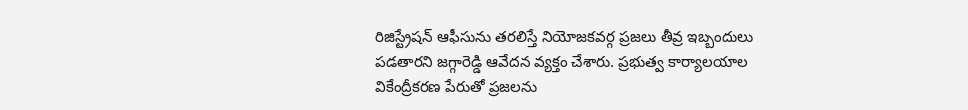రిజిస్ట్రేషన్ ఆఫీసును తరలిస్తే నియోజకవర్గ ప్రజలు తీవ్ర ఇబ్బందులు పడతారని జగ్గారెడ్డి ఆవేదన వ్యక్తం చేశారు. ప్రభుత్వ కార్యాలయాల వికేంద్రీకరణ పేరుతో ప్రజలను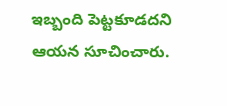ఇబ్బంది పెట్టకూడదని ఆయన సూచించారు.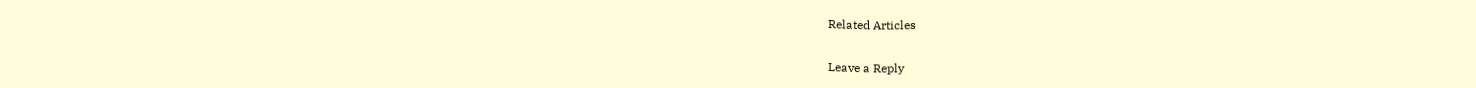Related Articles

Leave a Reply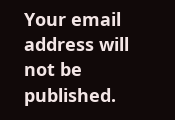Your email address will not be published.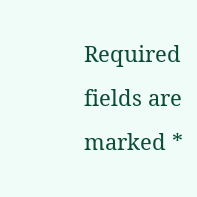Required fields are marked *